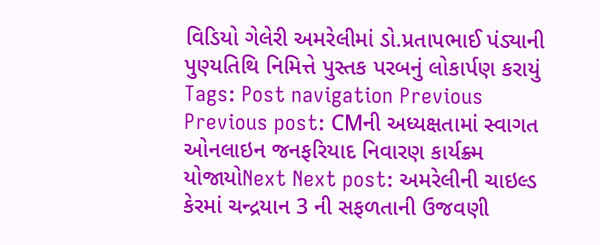વિડિયો ગેલેરી અમરેલીમાં ડો.પ્રતાપભાઈ પંડ્યાની પુણ્યતિથિ નિમિત્તે પુસ્તક પરબનું લોકાર્પણ કરાયું Tags: Post navigation Previous Previous post: CMની અધ્યક્ષતામાં સ્વાગત ઓનલાઇન જનફરિયાદ નિવારણ કાર્યક્ર્મ યોજાયોNext Next post: અમરેલીની ચાઇલ્ડ કેરમાં ચન્દ્રયાન 3 ની સફળતાની ઉજવણી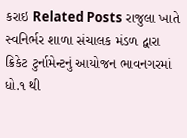કરાઇ Related Posts રાજુલા ખાતે સ્વનિર્ભર શાળા સંચાલક મંડળ દ્વારા ક્રિકેટ ટુર્નામેન્ટનું આયોજન ભાવનગરમાં ધો.૧ થી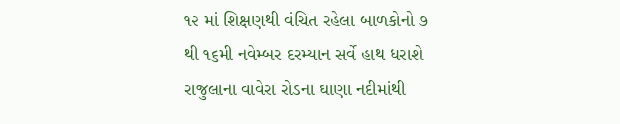૧૨ માં શિક્ષણથી વંચિત રહેલા બાળકોનો ૭ થી ૧૬મી નવેમ્બર દરમ્યાન સર્વે હાથ ધરાશે રાજુલાના વાવેરા રોડના ઘાણા નદીમાંથી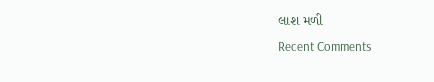લાશ મળી
Recent Comments